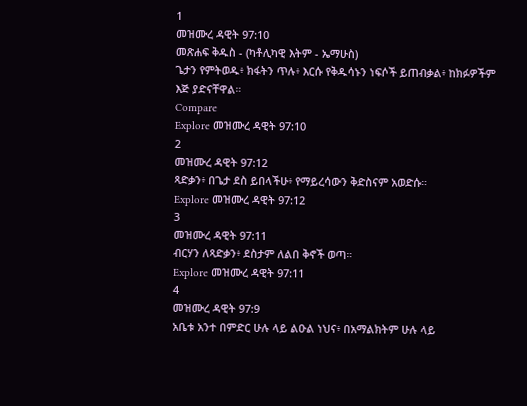1
መዝሙረ ዳዊት 97:10
መጽሐፍ ቅዱስ - (ካቶሊካዊ እትም - ኤማሁስ)
ጌታን የምትወዱ፥ ክፋትን ጥሉ፥ እርሱ የቅዱሳኑን ነፍሶች ይጠብቃል፥ ከክፉዎችም እጅ ያድናቸዋል።
Compare
Explore መዝሙረ ዳዊት 97:10
2
መዝሙረ ዳዊት 97:12
ጻድቃን፥ በጌታ ደስ ይበላችሁ፥ የማይረሳውን ቅድስናም አወድሱ።
Explore መዝሙረ ዳዊት 97:12
3
መዝሙረ ዳዊት 97:11
ብርሃን ለጻድቃን፥ ደስታም ለልበ ቅኖች ወጣ።
Explore መዝሙረ ዳዊት 97:11
4
መዝሙረ ዳዊት 97:9
አቤቱ አንተ በምድር ሁሉ ላይ ልዑል ነህና፥ በአማልክትም ሁሉ ላይ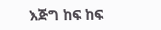እጅግ ከፍ ከፍ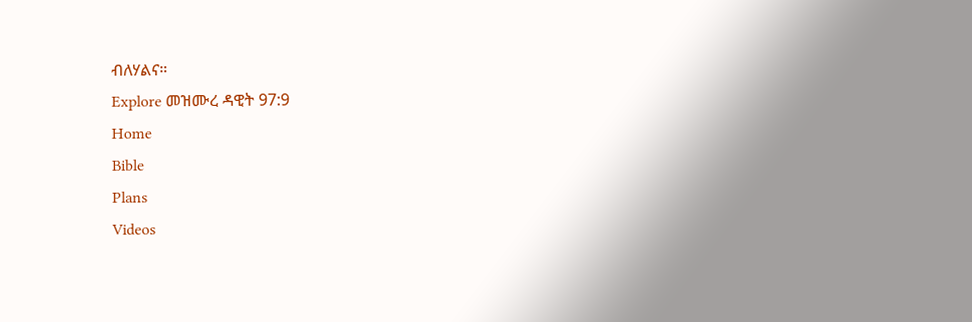ብለሃልና።
Explore መዝሙረ ዳዊት 97:9
Home
Bible
Plans
Videos